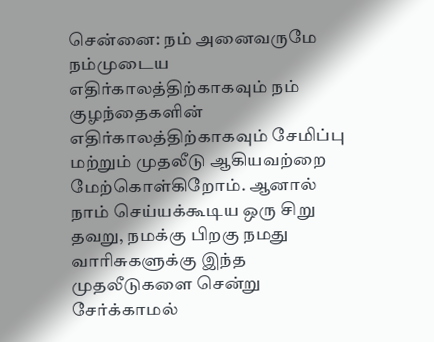சென்னை: நம் அனைவருமே நம்முடைய எதிர்காலத்திற்காகவும் நம் குழந்தைகளின் எதிர்காலத்திற்காகவும் சேமிப்பு மற்றும் முதலீடு ஆகியவற்றை மேற்கொள்கிறோம். ஆனால் நாம் செய்யக்கூடிய ஒரு சிறு தவறு, நமக்கு பிறகு நமது வாரிசுகளுக்கு இந்த முதலீடுகளை சென்று சேர்க்காமல்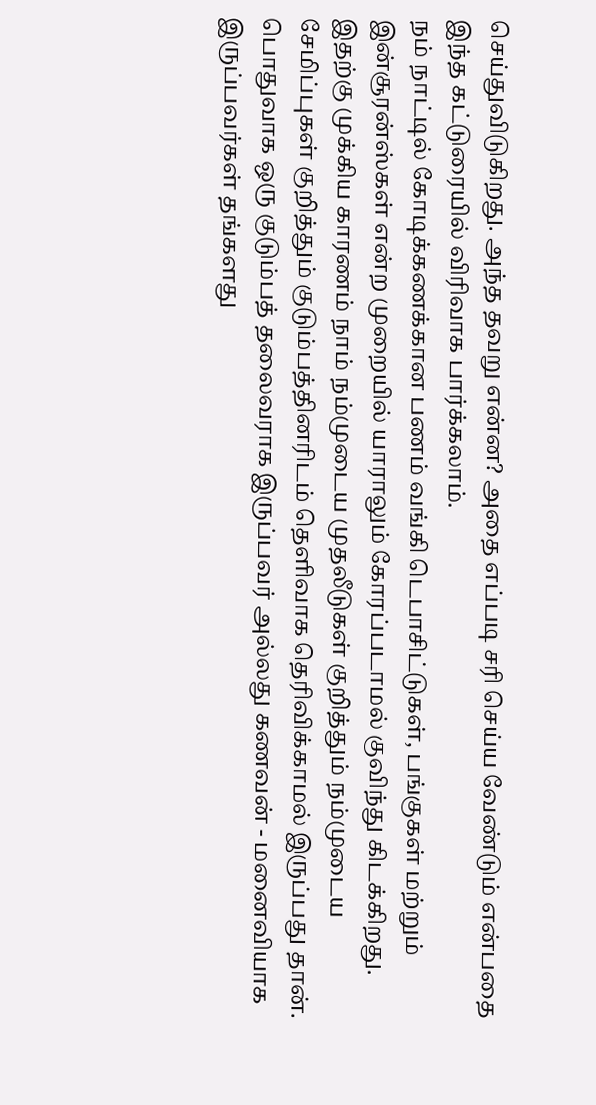செய்துவிடுகிறது. அந்த தவறு என்ன? அதை எப்படி சரி செய்ய வேண்டும் என்பதை இந்த கட்டுரையில் விரிவாக பார்க்கலாம்.
நம் நாட்டில் கோடிக்கணக்கான பணம் வங்கி டெபாசிட்டுகள், பங்குகள் மற்றும் இன்சூரன்ஸ்கள் என்ற முறையில் யாராலும் கோரப்படாமல் குவிந்து கிடக்கிறது. இதற்கு முக்கிய காரணம் நாம் நம்முடைய முதலீடுகள் குறித்தும் நம்முடைய சேமிப்புகள் குறித்தும் குடும்பத்தினரிடம் தெளிவாக தெரிவிக்காமல் இருப்பது தான். பொதுவாக ஒரு குடும்பத் தலைவராக இருப்பவர் அல்லது கணவன் - மனைவியாக இருப்பவர்கள் தங்களது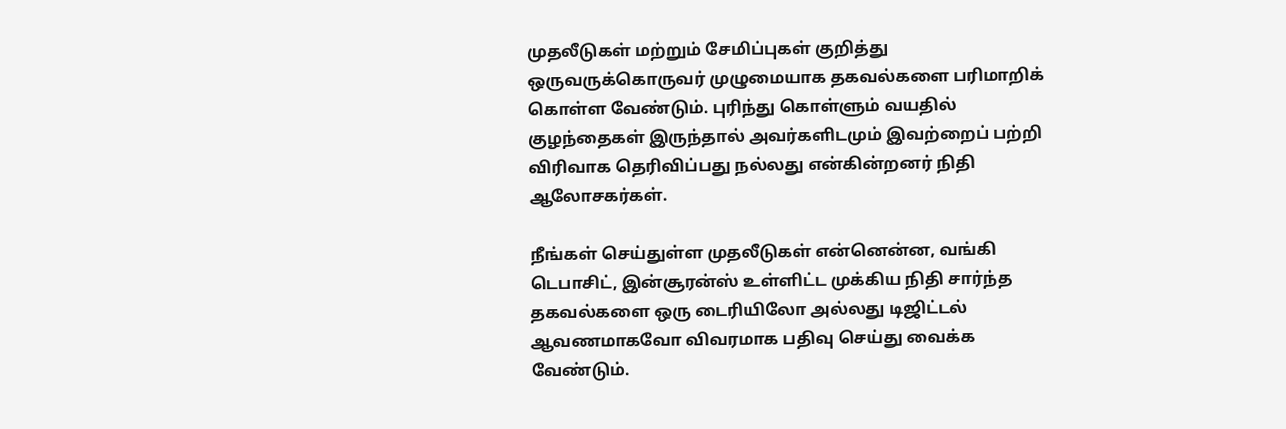முதலீடுகள் மற்றும் சேமிப்புகள் குறித்து ஒருவருக்கொருவர் முழுமையாக தகவல்களை பரிமாறிக் கொள்ள வேண்டும். புரிந்து கொள்ளும் வயதில் குழந்தைகள் இருந்தால் அவர்களிடமும் இவற்றைப் பற்றி விரிவாக தெரிவிப்பது நல்லது என்கின்றனர் நிதி ஆலோசகர்கள்.

நீங்கள் செய்துள்ள முதலீடுகள் என்னென்ன, வங்கி டெபாசிட், இன்சூரன்ஸ் உள்ளிட்ட முக்கிய நிதி சார்ந்த தகவல்களை ஒரு டைரியிலோ அல்லது டிஜிட்டல் ஆவணமாகவோ விவரமாக பதிவு செய்து வைக்க வேண்டும்.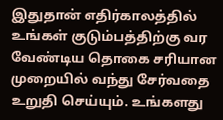இதுதான் எதிர்காலத்தில் உங்கள் குடும்பத்திற்கு வர வேண்டிய தொகை சரியான முறையில் வந்து சேர்வதை உறுதி செய்யும். உங்களது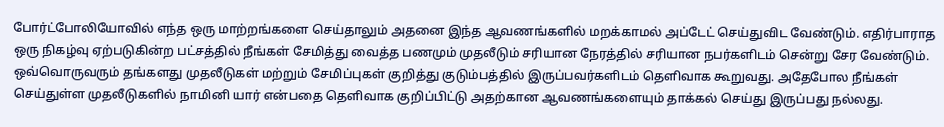போர்ட்போலியோவில் எந்த ஒரு மாற்றங்களை செய்தாலும் அதனை இந்த ஆவணங்களில் மறக்காமல் அப்டேட் செய்துவிட வேண்டும். எதிர்பாராத ஒரு நிகழ்வு ஏற்படுகின்ற பட்சத்தில் நீங்கள் சேமித்து வைத்த பணமும் முதலீடும் சரியான நேரத்தில் சரியான நபர்களிடம் சென்று சேர வேண்டும்.
ஒவ்வொருவரும் தங்களது முதலீடுகள் மற்றும் சேமிப்புகள் குறித்து குடும்பத்தில் இருப்பவர்களிடம் தெளிவாக கூறுவது. அதேபோல நீங்கள் செய்துள்ள முதலீடுகளில் நாமினி யார் என்பதை தெளிவாக குறிப்பிட்டு அதற்கான ஆவணங்களையும் தாக்கல் செய்து இருப்பது நல்லது.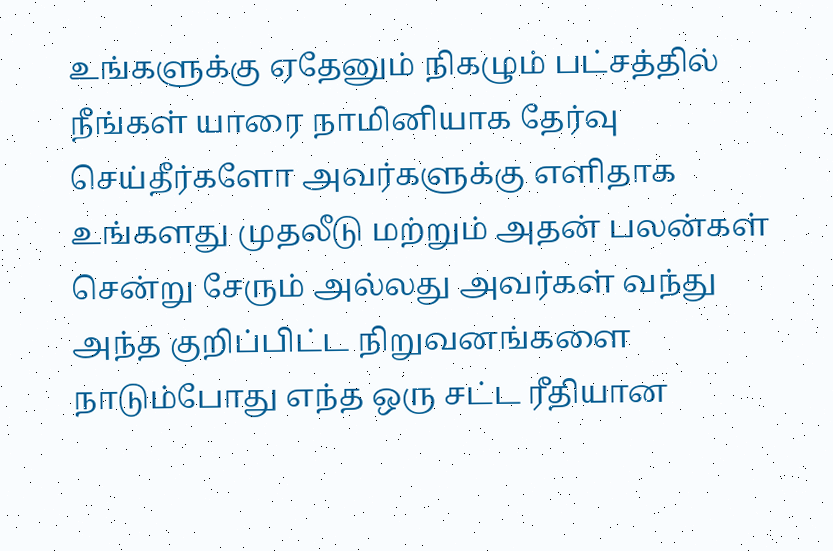உங்களுக்கு ஏதேனும் நிகழும் பட்சத்தில் நீங்கள் யாரை நாமினியாக தேர்வு செய்தீர்களோ அவர்களுக்கு எளிதாக உங்களது முதலீடு மற்றும் அதன் பலன்கள் சென்று சேரும் அல்லது அவர்கள் வந்து அந்த குறிப்பிட்ட நிறுவனங்களை நாடும்போது எந்த ஒரு சட்ட ரீதியான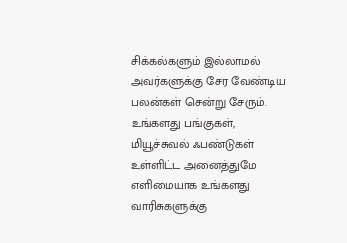சிக்கல்களும் இல்லாமல் அவர்களுக்கு சேர வேண்டிய பலன்கள் சென்று சேரும்.
உங்களது பங்குகள், மியூச்சுவல் ஃபண்டுகள் உள்ளிட்ட அனைத்துமே எளிமையாக உங்களது வாரிசுகளுக்கு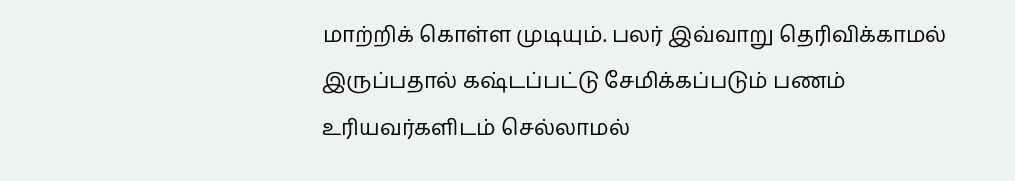மாற்றிக் கொள்ள முடியும். பலர் இவ்வாறு தெரிவிக்காமல் இருப்பதால் கஷ்டப்பட்டு சேமிக்கப்படும் பணம் உரியவர்களிடம் செல்லாமல்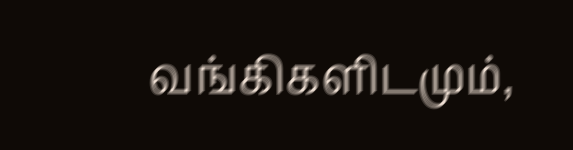வங்கிகளிடமும்,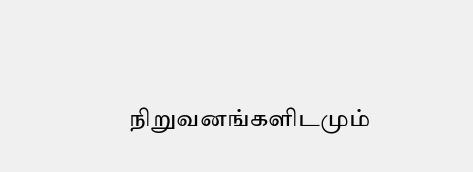நிறுவனங்களிடமும்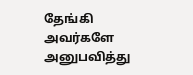தேங்கி அவர்களே அனுபவித்து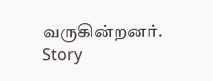வருகின்றனர்.
Story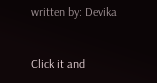written by: Devika


Click it and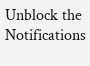Unblock the Notifications